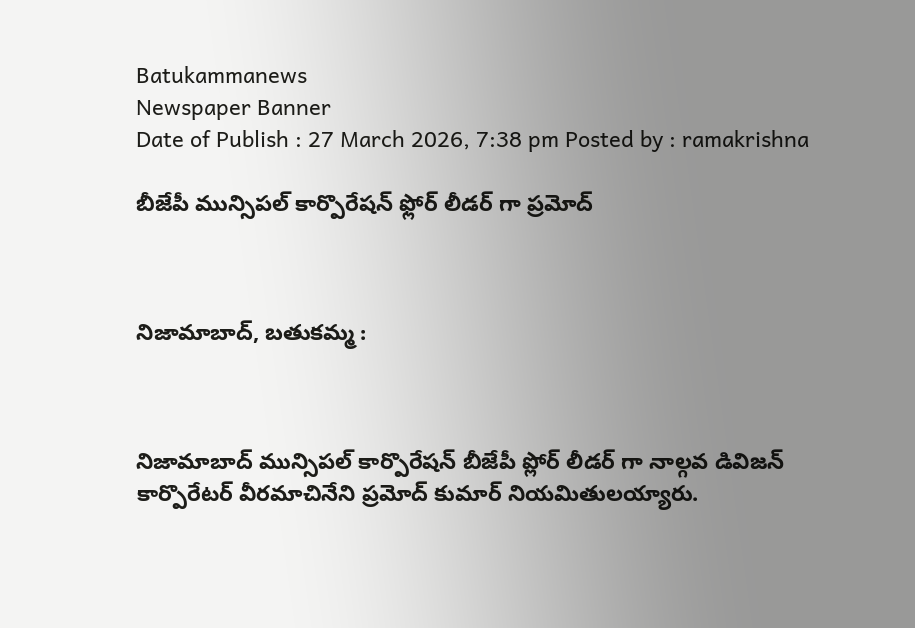Batukammanews
Newspaper Banner
Date of Publish : 27 March 2026, 7:38 pm Posted by : ramakrishna

బీజేపీ మున్సిపల్ కార్పొరేషన్ ఫ్లోర్ లీడర్ గా ప్రమోద్



నిజామాబాద్, బతుకమ్మ :



నిజామాబాద్ మున్సిపల్ కార్పొరేషన్ బీజేపీ ప్లోర్ లీడర్ గా నాల్గవ డివిజన్ కార్పొరేటర్ వీరమాచినేని ప్రమోద్ కుమార్ నియమితులయ్యారు.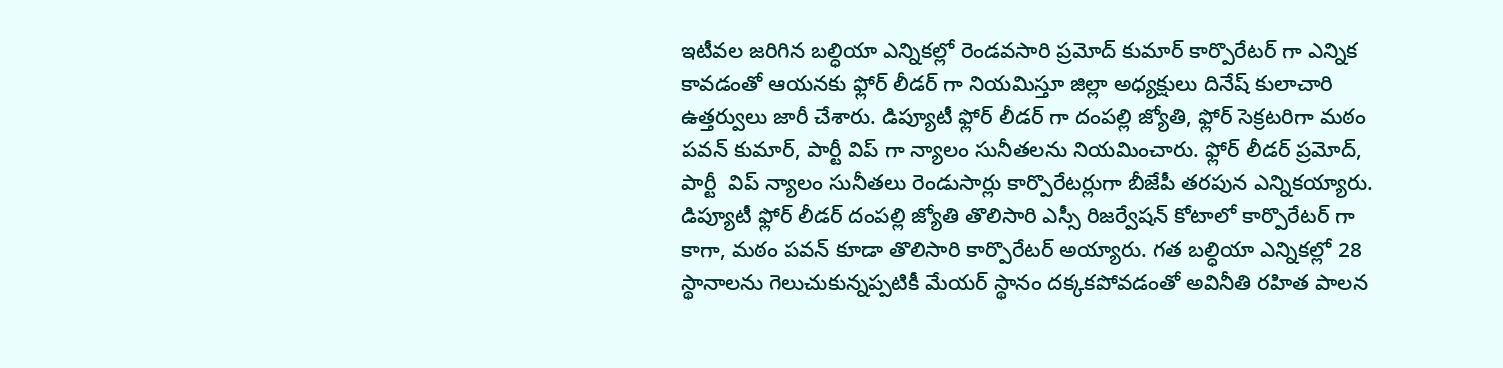ఇటీవల జరిగిన బల్ధియా ఎన్నికల్లో రెండవసారి ప్రమోద్ కుమార్ కార్పొరేటర్ గా ఎన్నిక కావడంతో ఆయనకు ఫ్లోర్ లీడర్ గా నియమిస్తూ జిల్లా అధ్యక్షులు దినేష్ కులాచారి ఉత్తర్వులు జారీ చేశారు. డిప్యూటీ ఫ్లోర్ లీడర్ గా దంపల్లి జ్యోతి, ఫ్లోర్ సెక్రటరిగా మఠం పవన్ కుమార్, పార్టీ విప్ గా న్యాలం సునీతలను నియమించారు. ఫ్లోర్ లీడర్ ప్రమోద్, పార్టీ  విప్ న్యాలం సునీతలు రెండుసార్లు కార్పొరేటర్లుగా బీజేపీ తరపున ఎన్నికయ్యారు. డిప్యూటీ ఫ్లోర్ లీడర్ దంపల్లి జ్యోతి తొలిసారి ఎస్సీ రిజర్వేషన్ కోటాలో కార్పొరేటర్ గా కాగా, మఠం పవన్ కూడా తొలిసారి కార్పొరేటర్ అయ్యారు. గత బల్ధియా ఎన్నికల్లో 28 స్థానాలను గెలుచుకున్నప్పటికీ మేయర్ స్థానం దక్కకపోవడంతో అవినీతి రహిత పాలన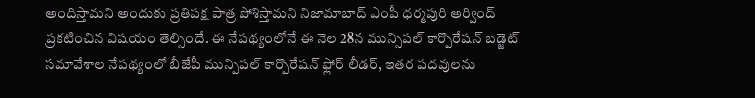అందిస్తామని అందుకు ప్రతిపక్ష పాత్ర పోశిస్తామని నిజామాబాద్ ఎంపీ ధర్మపురి అర్వింద్ ప్రకటించిన విషయం తెల్సిందే. ఈ నేపథ్యంలోనే ఈ నెల 28న మున్సిపల్ కార్పొరేషన్ బడ్జెట్ సమావేశాల నేపథ్యంలో బీజేపీ మున్పిపల్ కార్పొరేషన్ ఫ్లోర్ లీడర్, ఇతర పదవులను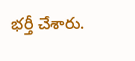భర్తీ చేశారు.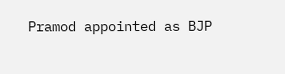Pramod appointed as BJP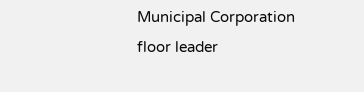Municipal Corporation floor leader